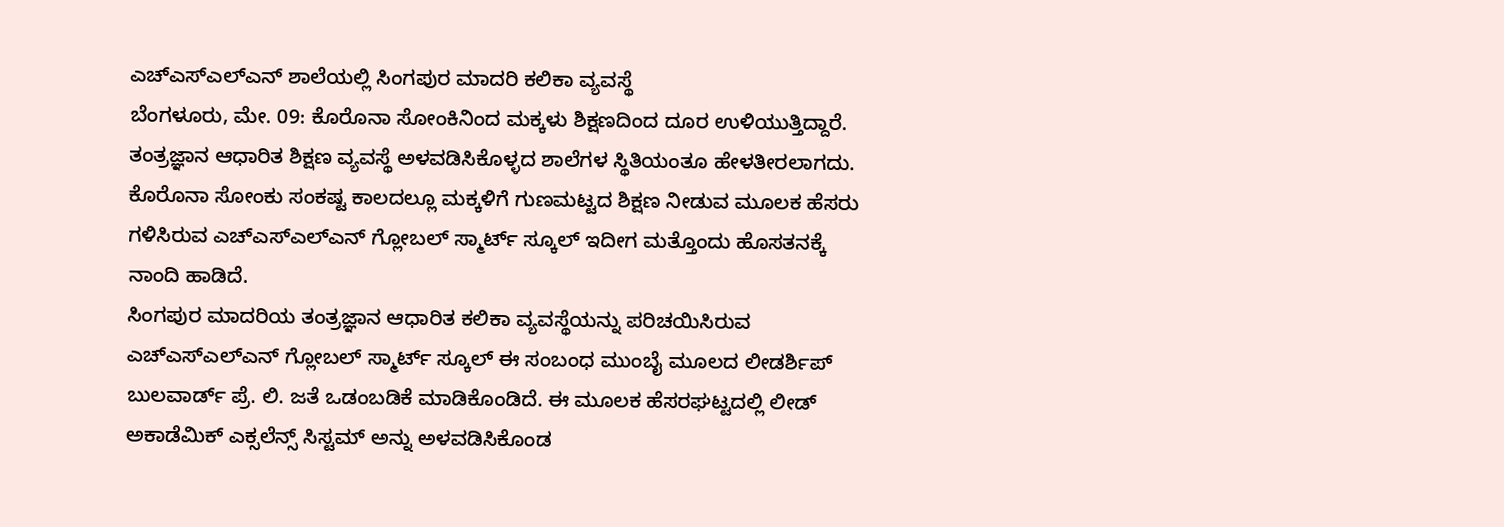ಎಚ್ಎಸ್ಎಲ್ಎನ್ ಶಾಲೆಯಲ್ಲಿ ಸಿಂಗಪುರ ಮಾದರಿ ಕಲಿಕಾ ವ್ಯವಸ್ಥೆ
ಬೆಂಗಳೂರು, ಮೇ. 09: ಕೊರೊನಾ ಸೋಂಕಿನಿಂದ ಮಕ್ಕಳು ಶಿಕ್ಷಣದಿಂದ ದೂರ ಉಳಿಯುತ್ತಿದ್ದಾರೆ. ತಂತ್ರಜ್ಞಾನ ಆಧಾರಿತ ಶಿಕ್ಷಣ ವ್ಯವಸ್ಥೆ ಅಳವಡಿಸಿಕೊಳ್ಳದ ಶಾಲೆಗಳ ಸ್ಥಿತಿಯಂತೂ ಹೇಳತೀರಲಾಗದು. ಕೊರೊನಾ ಸೋಂಕು ಸಂಕಷ್ಟ ಕಾಲದಲ್ಲೂ ಮಕ್ಕಳಿಗೆ ಗುಣಮಟ್ಟದ ಶಿಕ್ಷಣ ನೀಡುವ ಮೂಲಕ ಹೆಸರು ಗಳಿಸಿರುವ ಎಚ್ಎಸ್ಎಲ್ಎನ್ ಗ್ಲೋಬಲ್ ಸ್ಮಾರ್ಟ್ ಸ್ಕೂಲ್ ಇದೀಗ ಮತ್ತೊಂದು ಹೊಸತನಕ್ಕೆ ನಾಂದಿ ಹಾಡಿದೆ.
ಸಿಂಗಪುರ ಮಾದರಿಯ ತಂತ್ರಜ್ಞಾನ ಆಧಾರಿತ ಕಲಿಕಾ ವ್ಯವಸ್ಥೆಯನ್ನು ಪರಿಚಯಿಸಿರುವ ಎಚ್ಎಸ್ಎಲ್ಎನ್ ಗ್ಲೋಬಲ್ ಸ್ಮಾರ್ಟ್ ಸ್ಕೂಲ್ ಈ ಸಂಬಂಧ ಮುಂಬೈ ಮೂಲದ ಲೀಡರ್ಶಿಪ್ ಬುಲವಾರ್ಡ್ ಪ್ರೆ. ಲಿ. ಜತೆ ಒಡಂಬಡಿಕೆ ಮಾಡಿಕೊಂಡಿದೆ. ಈ ಮೂಲಕ ಹೆಸರಘಟ್ಟದಲ್ಲಿ ಲೀಡ್ ಅಕಾಡೆಮಿಕ್ ಎಕ್ಸಲೆನ್ಸ್ ಸಿಸ್ಟಮ್ ಅನ್ನು ಅಳವಡಿಸಿಕೊಂಡ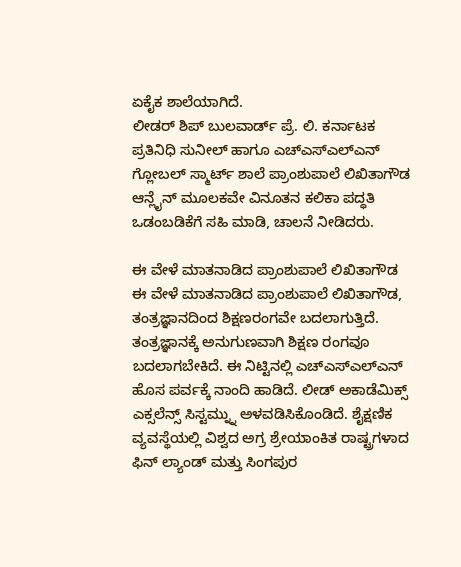ಏಕೈಕ ಶಾಲೆಯಾಗಿದೆ.
ಲೀಡರ್ ಶಿಪ್ ಬುಲವಾರ್ಡ್ ಪ್ರೆ. ಲಿ. ಕರ್ನಾಟಕ ಪ್ರತಿನಿಧಿ ಸುನೀಲ್ ಹಾಗೂ ಎಚ್ಎಸ್ಎಲ್ಎನ್ ಗ್ಲೋಬಲ್ ಸ್ಮಾರ್ಟ್ ಶಾಲೆ ಪ್ರಾಂಶುಪಾಲೆ ಲಿಖಿತಾಗೌಡ ಆನ್ಲೈನ್ ಮೂಲಕವೇ ವಿನೂತನ ಕಲಿಕಾ ಪದ್ಧತಿ ಒಡಂಬಡಿಕೆಗೆ ಸಹಿ ಮಾಡಿ, ಚಾಲನೆ ನೀಡಿದರು.

ಈ ವೇಳೆ ಮಾತನಾಡಿದ ಪ್ರಾಂಶುಪಾಲೆ ಲಿಖಿತಾಗೌಡ
ಈ ವೇಳೆ ಮಾತನಾಡಿದ ಪ್ರಾಂಶುಪಾಲೆ ಲಿಖಿತಾಗೌಡ, ತಂತ್ರಜ್ಞಾನದಿಂದ ಶಿಕ್ಷಣರಂಗವೇ ಬದಲಾಗುತ್ತಿದೆ. ತಂತ್ರಜ್ಞಾನಕ್ಕೆ ಅನುಗುಣವಾಗಿ ಶಿಕ್ಷಣ ರಂಗವೂ ಬದಲಾಗಬೇಕಿದೆ. ಈ ನಿಟ್ಟಿನಲ್ಲಿ ಎಚ್ಎಸ್ಎಲ್ಎನ್ ಹೊಸ ಪರ್ವಕ್ಕೆ ನಾಂದಿ ಹಾಡಿದೆ. ಲೀಡ್ ಅಕಾಡೆಮಿಕ್ಸ್ ಎಕ್ಸಲೆನ್ಸ್ ಸಿಸ್ಟಮ್ನ್ನು ಅಳವಡಿಸಿಕೊಂಡಿದೆ. ಶೈಕ್ಷಣಿಕ ವ್ಯವಸ್ಥೆಯಲ್ಲಿ ವಿಶ್ವದ ಅಗ್ರ ಶ್ರೇಯಾಂಕಿತ ರಾಷ್ಟ್ರಗಳಾದ ಫಿನ್ ಲ್ಯಾಂಡ್ ಮತ್ತು ಸಿಂಗಪುರ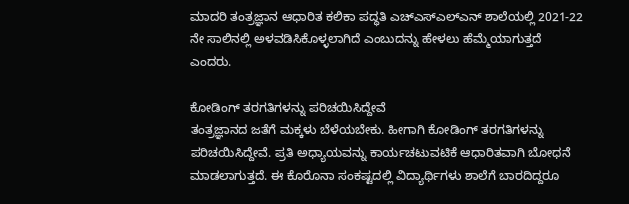ಮಾದರಿ ತಂತ್ರಜ್ಞಾನ ಆಧಾರಿತ ಕಲಿಕಾ ಪದ್ಧತಿ ಎಚ್ಎಸ್ಎಲ್ಎನ್ ಶಾಲೆಯಲ್ಲಿ 2021-22 ನೇ ಸಾಲಿನಲ್ಲಿ ಅಳವಡಿಸಿಕೊಳ್ಳಲಾಗಿದೆ ಎಂಬುದನ್ನು ಹೇಳಲು ಹೆಮ್ಮೆಯಾಗುತ್ತದೆ ಎಂದರು.

ಕೋಡಿಂಗ್ ತರಗತಿಗಳನ್ನು ಪರಿಚಯಿಸಿದ್ದೇವೆ
ತಂತ್ರಜ್ಞಾನದ ಜತೆಗೆ ಮಕ್ಕಳು ಬೆಳೆಯಬೇಕು. ಹೀಗಾಗಿ ಕೋಡಿಂಗ್ ತರಗತಿಗಳನ್ನು ಪರಿಚಯಿಸಿದ್ದೇವೆ. ಪ್ರತಿ ಅಧ್ಯಾಯವನ್ನು ಕಾರ್ಯಚಟುವಟಿಕೆ ಆಧಾರಿತವಾಗಿ ಬೋಧನೆ ಮಾಡಲಾಗುತ್ತದೆ. ಈ ಕೊರೊನಾ ಸಂಕಷ್ಟದಲ್ಲಿ ವಿದ್ಯಾರ್ಥಿಗಳು ಶಾಲೆಗೆ ಬಾರದಿದ್ದರೂ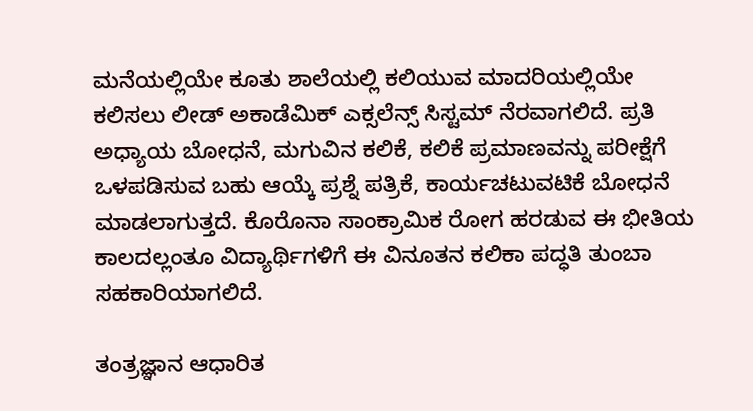ಮನೆಯಲ್ಲಿಯೇ ಕೂತು ಶಾಲೆಯಲ್ಲಿ ಕಲಿಯುವ ಮಾದರಿಯಲ್ಲಿಯೇ ಕಲಿಸಲು ಲೀಡ್ ಅಕಾಡೆಮಿಕ್ ಎಕ್ಸಲೆನ್ಸ್ ಸಿಸ್ಟಮ್ ನೆರವಾಗಲಿದೆ. ಪ್ರತಿ ಅಧ್ಯಾಯ ಬೋಧನೆ, ಮಗುವಿನ ಕಲಿಕೆ, ಕಲಿಕೆ ಪ್ರಮಾಣವನ್ನು ಪರೀಕ್ಷೆಗೆ ಒಳಪಡಿಸುವ ಬಹು ಆಯ್ಕೆ ಪ್ರಶ್ನೆ ಪತ್ರಿಕೆ, ಕಾರ್ಯಚಟುವಟಿಕೆ ಬೋಧನೆ ಮಾಡಲಾಗುತ್ತದೆ. ಕೊರೊನಾ ಸಾಂಕ್ರಾಮಿಕ ರೋಗ ಹರಡುವ ಈ ಭೀತಿಯ ಕಾಲದಲ್ಲಂತೂ ವಿದ್ಯಾರ್ಥಿಗಳಿಗೆ ಈ ವಿನೂತನ ಕಲಿಕಾ ಪದ್ಧತಿ ತುಂಬಾ ಸಹಕಾರಿಯಾಗಲಿದೆ.

ತಂತ್ರಜ್ಞಾನ ಆಧಾರಿತ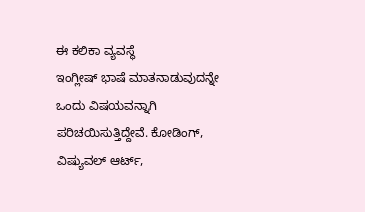ಈ ಕಲಿಕಾ ವ್ಯವಸ್ಥೆ
ಇಂಗ್ಲೀಷ್ ಭಾಷೆ ಮಾತನಾಡುವುದನ್ನೇ ಒಂದು ವಿಷಯವನ್ನಾಗಿ ಪರಿಚಯಿಸುತ್ತಿದ್ದೇವೆ. ಕೋಡಿಂಗ್, ವಿಷ್ಯುವಲ್ ಆರ್ಟ್,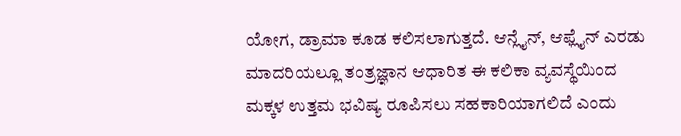ಯೋಗ, ಡ್ರಾಮಾ ಕೂಡ ಕಲಿಸಲಾಗುತ್ತದೆ. ಆನ್ಲೈನ್, ಆಫ್ಲೈನ್ ಎರಡು ಮಾದರಿಯಲ್ಲೂ ತಂತ್ರಜ್ಞಾನ ಆಧಾರಿತ ಈ ಕಲಿಕಾ ವ್ಯವಸ್ಥೆಯಿಂದ ಮಕ್ಕಳ ಉತ್ತಮ ಭವಿಷ್ಯ ರೂಪಿಸಲು ಸಹಕಾರಿಯಾಗಲಿದೆ ಎಂದು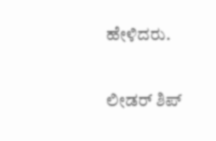ಹೇಳಿದರು.

ಲೀಡರ್ ಶಿಪ್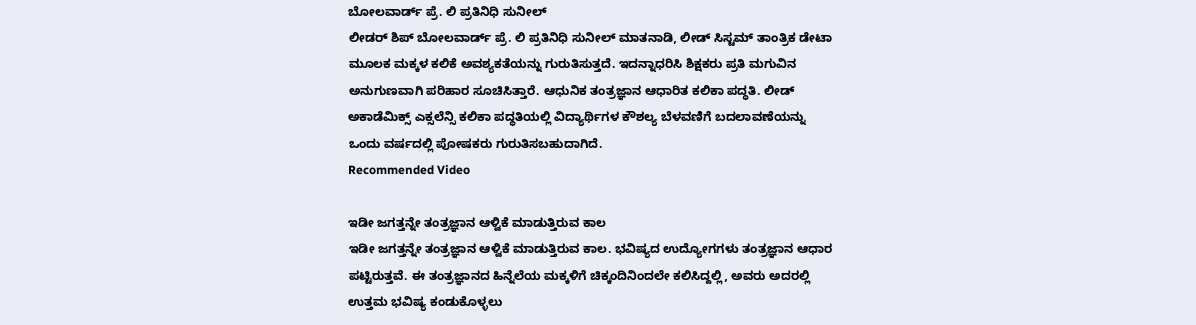ಬೋಲವಾರ್ಡ್ ಪ್ರೆ. ಲಿ ಪ್ರತಿನಿಧಿ ಸುನೀಲ್
ಲೀಡರ್ ಶಿಪ್ ಬೋಲವಾರ್ಡ್ ಪ್ರೆ. ಲಿ ಪ್ರತಿನಿಧಿ ಸುನೀಲ್ ಮಾತನಾಡಿ, ಲೀಡ್ ಸಿಸ್ಟಮ್ ತಾಂತ್ರಿಕ ಡೇಟಾ ಮೂಲಕ ಮಕ್ಕಳ ಕಲಿಕೆ ಅವಶ್ಯಕತೆಯನ್ನು ಗುರುತಿಸುತ್ತದೆ. ಇದನ್ನಾಧರಿಸಿ ಶಿಕ್ಷಕರು ಪ್ರತಿ ಮಗುವಿನ ಅನುಗುಣವಾಗಿ ಪರಿಹಾರ ಸೂಚಿಸಿತ್ತಾರೆ. ಆಧುನಿಕ ತಂತ್ರಜ್ಞಾನ ಆಧಾರಿತ ಕಲಿಕಾ ಪದ್ಧತಿ. ಲೀಡ್ ಅಕಾಡೆಮಿಕ್ಸ್ ಎಕ್ಸಲೆನ್ಸಿ ಕಲಿಕಾ ಪದ್ಧತಿಯಲ್ಲಿ ವಿದ್ಯಾರ್ಥಿಗಳ ಕೌಶಲ್ಯ ಬೆಳವಣಿಗೆ ಬದಲಾವಣೆಯನ್ನು ಒಂದು ವರ್ಷದಲ್ಲಿ ಪೋಷಕರು ಗುರುತಿಸಬಹುದಾಗಿದೆ.
Recommended Video

ಇಡೀ ಜಗತ್ತನ್ನೇ ತಂತ್ರಜ್ಞಾನ ಆಳ್ವಿಕೆ ಮಾಡುತ್ತಿರುವ ಕಾಲ
ಇಡೀ ಜಗತ್ತನ್ನೇ ತಂತ್ರಜ್ಞಾನ ಆಳ್ವಿಕೆ ಮಾಡುತ್ತಿರುವ ಕಾಲ. ಭವಿಷ್ಯದ ಉದ್ಯೋಗಗಳು ತಂತ್ರಜ್ಞಾನ ಆಧಾರ ಪಟ್ಟಿರುತ್ತವೆ. ಈ ತಂತ್ರಜ್ಞಾನದ ಹಿನ್ನೆಲೆಯ ಮಕ್ಕಳಿಗೆ ಚಿಕ್ಕಂದಿನಿಂದಲೇ ಕಲಿಸಿದ್ದಲ್ಲಿ, ಅವರು ಅದರಲ್ಲಿ ಉತ್ತಮ ಭವಿಷ್ಯ ಕಂಡುಕೊಳ್ಳಲು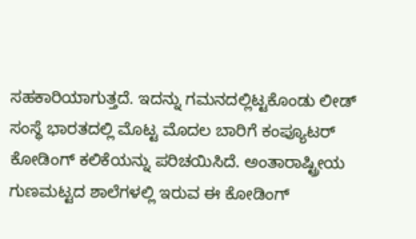ಸಹಕಾರಿಯಾಗುತ್ತದೆ. ಇದನ್ನು ಗಮನದಲ್ಲಿಟ್ಟಕೊಂಡು ಲೀಡ್ ಸಂಸ್ಥೆ ಭಾರತದಲ್ಲಿ ಮೊಟ್ಟ ಮೊದಲ ಬಾರಿಗೆ ಕಂಪ್ಯೂಟರ್ ಕೋಡಿಂಗ್ ಕಲಿಕೆಯನ್ನು ಪರಿಚಯಿಸಿದೆ. ಅಂತಾರಾಷ್ಟ್ರೀಯ ಗುಣಮಟ್ಟದ ಶಾಲೆಗಳಲ್ಲಿ ಇರುವ ಈ ಕೋಡಿಂಗ್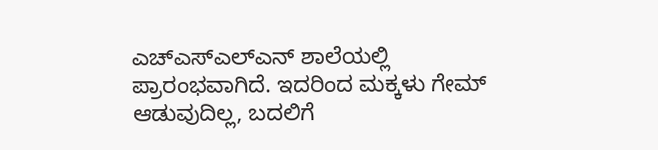ಎಚ್ಎಸ್ಎಲ್ಎನ್ ಶಾಲೆಯಲ್ಲಿ ಪ್ರಾರಂಭವಾಗಿದೆ. ಇದರಿಂದ ಮಕ್ಕಳು ಗೇಮ್ ಆಡುವುದಿಲ್ಲ, ಬದಲಿಗೆ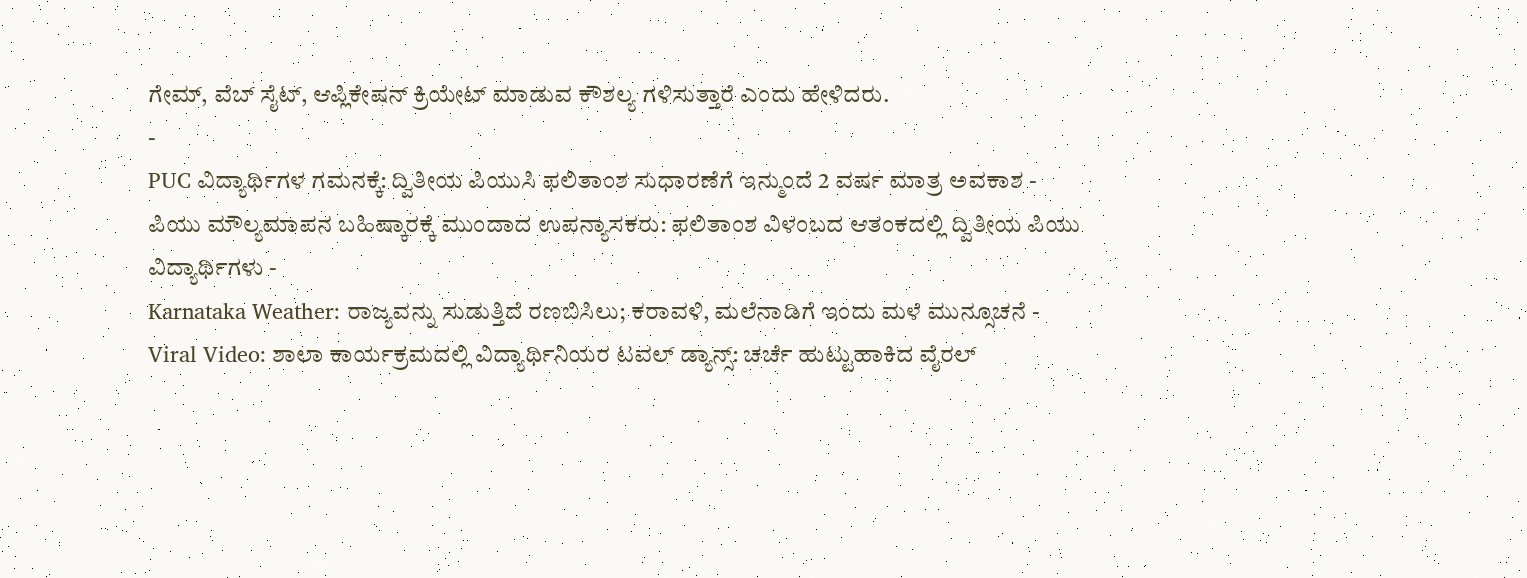ಗೇಮ್, ವೆಬ್ ಸೈಟ್, ಆಪ್ಲಿಕೇಷನ್ ಕ್ರಿಯೇಟ್ ಮಾಡುವ ಕೌಶಲ್ಯ ಗಳಿಸುತ್ತಾರೆ ಎಂದು ಹೇಳಿದರು.
-
PUC ವಿದ್ಯಾರ್ಥಿಗಳ ಗಮನಕ್ಕೆ: ದ್ವಿತೀಯ ಪಿಯುಸಿ ಫಲಿತಾಂಶ ಸುಧಾರಣೆಗೆ ಇನ್ಮುಂದೆ 2 ವರ್ಷ ಮಾತ್ರ ಅವಕಾಶ -
ಪಿಯು ಮೌಲ್ಯಮಾಪನ ಬಹಿಷ್ಕಾರಕ್ಕೆ ಮುಂದಾದ ಉಪನ್ಯಾಸಕರು: ಫಲಿತಾಂಶ ವಿಳಂಬದ ಆತಂಕದಲ್ಲಿ ದ್ವಿತೀಯ ಪಿಯು ವಿದ್ಯಾರ್ಥಿಗಳು -
Karnataka Weather: ರಾಜ್ಯವನ್ನು ಸುಡುತ್ತಿದೆ ರಣಬಿಸಿಲು; ಕರಾವಳಿ, ಮಲೆನಾಡಿಗೆ ಇಂದು ಮಳೆ ಮುನ್ಸೂಚನೆ -
Viral Video: ಶಾಲಾ ಕಾರ್ಯಕ್ರಮದಲ್ಲಿ ವಿದ್ಯಾರ್ಥಿನಿಯರ ಟವಲ್ ಡ್ಯಾನ್ಸ್: ಚರ್ಚೆ ಹುಟ್ಟುಹಾಕಿದ ವೈರಲ್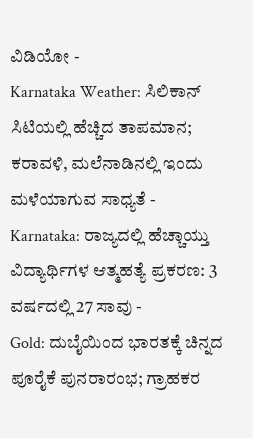ವಿಡಿಯೋ -
Karnataka Weather: ಸಿಲಿಕಾನ್ ಸಿಟಿಯಲ್ಲಿ ಹೆಚ್ಚಿದ ತಾಪಮಾನ; ಕರಾವಳಿ, ಮಲೆನಾಡಿನಲ್ಲಿ ಇಂದು ಮಳೆಯಾಗುವ ಸಾಧ್ಯತೆ -
Karnataka: ರಾಜ್ಯದಲ್ಲಿ ಹೆಚ್ಚಾಯ್ತು ವಿದ್ಯಾರ್ಥಿಗಳ ಆತ್ಮಹತ್ಯೆ ಪ್ರಕರಣ: 3 ವರ್ಷದಲ್ಲಿ 27 ಸಾವು -
Gold: ದುಬೈಯಿಂದ ಭಾರತಕ್ಕೆ ಚಿನ್ನದ ಪೂರೈಕೆ ಪುನರಾರಂಭ; ಗ್ರಾಹಕರ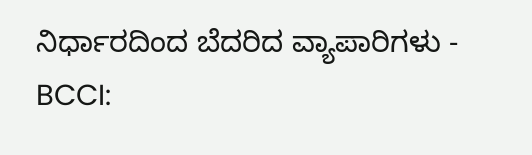ನಿರ್ಧಾರದಿಂದ ಬೆದರಿದ ವ್ಯಾಪಾರಿಗಳು -
BCCI: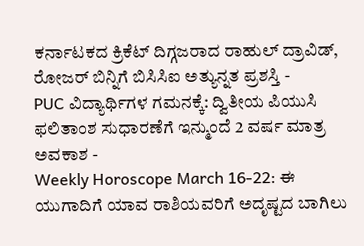ಕರ್ನಾಟಕದ ಕ್ರಿಕೆಟ್ ದಿಗ್ಗಜರಾದ ರಾಹುಲ್ ದ್ರಾವಿಡ್, ರೋಜರ್ ಬಿನ್ನಿಗೆ ಬಿಸಿಸಿಐ ಅತ್ಯುನ್ನತ ಪ್ರಶಸ್ತಿ -
PUC ವಿದ್ಯಾರ್ಥಿಗಳ ಗಮನಕ್ಕೆ: ದ್ವಿತೀಯ ಪಿಯುಸಿ ಫಲಿತಾಂಶ ಸುಧಾರಣೆಗೆ ಇನ್ಮುಂದೆ 2 ವರ್ಷ ಮಾತ್ರ ಅವಕಾಶ -
Weekly Horoscope March 16-22: ಈ ಯುಗಾದಿಗೆ ಯಾವ ರಾಶಿಯವರಿಗೆ ಅದೃಷ್ಟದ ಬಾಗಿಲು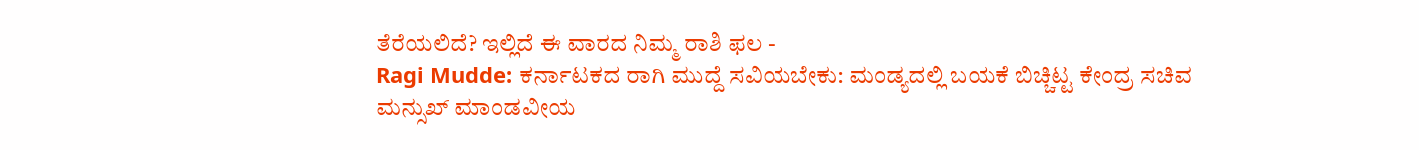ತೆರೆಯಲಿದೆ? ಇಲ್ಲಿದೆ ಈ ವಾರದ ನಿಮ್ಮ ರಾಶಿ ಫಲ -
Ragi Mudde: ಕರ್ನಾಟಕದ ರಾಗಿ ಮುದ್ದೆ ಸವಿಯಬೇಕು: ಮಂಡ್ಯದಲ್ಲಿ ಬಯಕೆ ಬಿಚ್ಚಿಟ್ಟ ಕೇಂದ್ರ ಸಚಿವ ಮನ್ಸುಖ್ ಮಾಂಡವೀಯ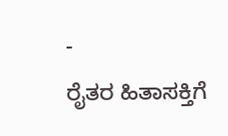-
ರೈತರ ಹಿತಾಸಕ್ತಿಗೆ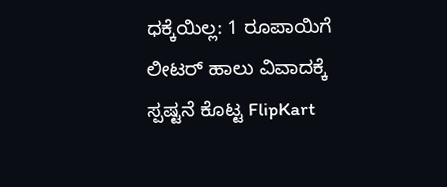ಧಕ್ಕೆಯಿಲ್ಲ: 1 ರೂಪಾಯಿಗೆ ಲೀಟರ್ ಹಾಲು ವಿವಾದಕ್ಕೆ ಸ್ಪಷ್ಟನೆ ಕೊಟ್ಟ FlipKart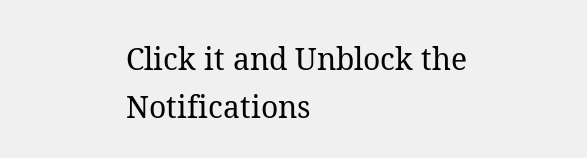Click it and Unblock the Notifications